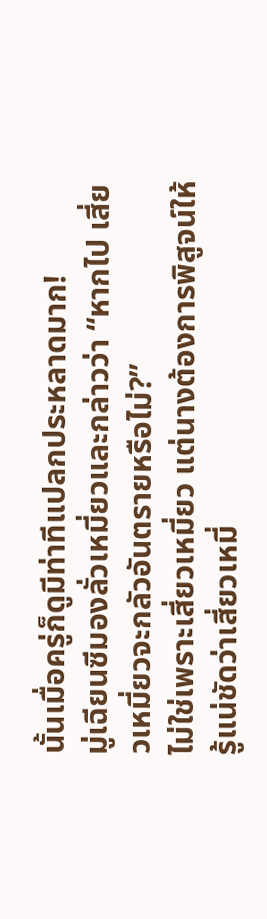นั้นเมื่อครู่ก็ดูมีท่าทีแปลกประหลาดมาก!
มู่เฉียนซีมองลั่วเหมี่ยวและกล่าวว่า “หากไป เสี่ยวเหมี่ยวจะกลัวอันตรายหรือไม่?”
ไม่ใช่เพราะเสี่ยวเหมี่ยว แต่นางต้องการพิสูจน์ให้รู้แน่ชัดว่าเสี่ยวเหมี่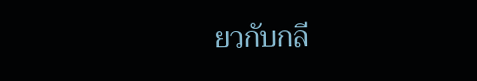ยวกับกลี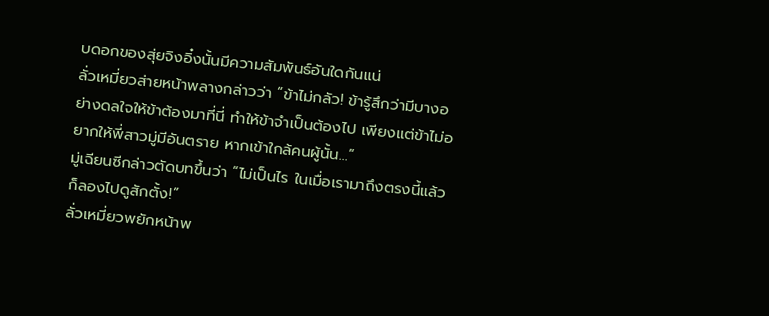บดอกของสุ่ยจิงอิ๋งนั้นมีความสัมพันธ์อันใดกันแน่
ลั่วเหมี่ยวส่ายหน้าพลางกล่าวว่า “ข้าไม่กลัว! ข้ารู้สึกว่ามีบางอย่างดลใจให้ข้าต้องมาที่นี่ ทำให้ข้าจำเป็นต้องไป เพียงแต่ข้าไม่อยากให้พี่สาวมู่มีอันตราย หากเข้าใกล้คนผู้นั้น…”
มู่เฉียนซีกล่าวตัดบทขึ้นว่า “ไม่เป็นไร ในเมื่อเรามาถึงตรงนี้แล้ว ก็ลองไปดูสักตั้ง!”
ลั่วเหมี่ยวพยักหน้าพ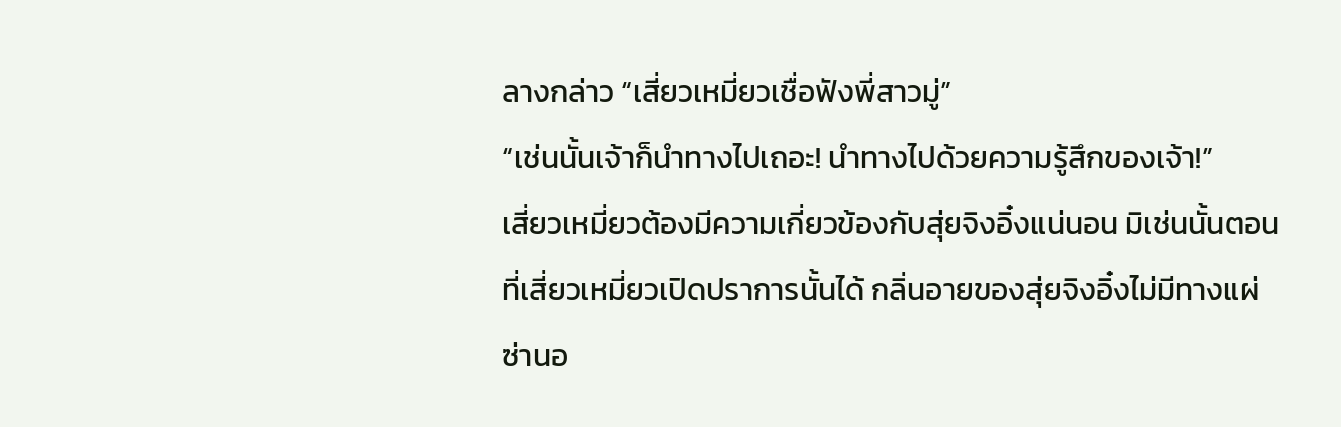ลางกล่าว “เสี่ยวเหมี่ยวเชื่อฟังพี่สาวมู่”
“เช่นนั้นเจ้าก็นำทางไปเถอะ! นำทางไปด้วยความรู้สึกของเจ้า!”
เสี่ยวเหมี่ยวต้องมีความเกี่ยวข้องกับสุ่ยจิงอิ๋งแน่นอน มิเช่นนั้นตอนที่เสี่ยวเหมี่ยวเปิดปราการนั้นได้ กลิ่นอายของสุ่ยจิงอิ๋งไม่มีทางแผ่ซ่านอ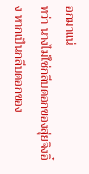อกมาแน่
ทว่า นางไม่ใช่กลีบดอกของสุ่ยจิงอิ๋ง หากเป็นกลีบดอกของ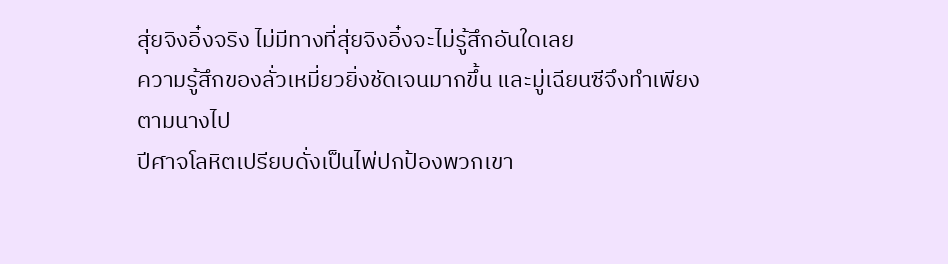สุ่ยจิงอิ๋งจริง ไม่มีทางที่สุ่ยจิงอิ๋งจะไม่รู้สึกอันใดเลย
ความรู้สึกของลั่วเหมี่ยวยิ่งชัดเจนมากขึ้น และมู่เฉียนซีจึงทำเพียงตามนางไป
ปีศาจโลหิตเปรียบดั่งเป็นไพ่ปกป้องพวกเขา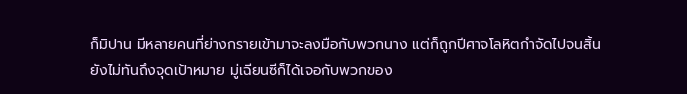ก็มิปาน มีหลายคนที่ย่างกรายเข้ามาจะลงมือกับพวกนาง แต่ก็ถูกปีศาจโลหิตกำจัดไปจนสิ้น
ยังไม่ทันถึงจุดเป้าหมาย มู่เฉียนซีก็ได้เจอกับพวกของ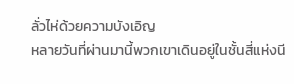ลั่วไห่ด้วยความบังเอิญ
หลายวันที่ผ่านมานี้พวกเขาเดินอยู่ในชั้นสี่แห่งนี